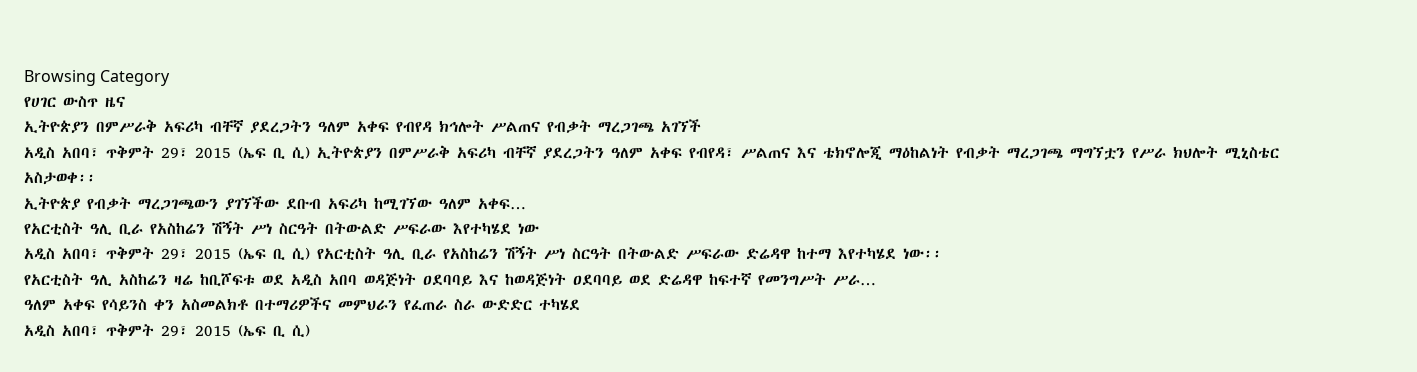Browsing Category
የሀገር ውስጥ ዜና
ኢትዮጵያን በምሥራቅ አፍሪካ ብቸኛ ያደረጋትን ዓለም አቀፍ የብየዳ ክኅሎት ሥልጠና የብቃት ማረጋገጫ አገኘች
አዲስ አበባ፣ ጥቅምት 29፣ 2015 (ኤፍ ቢ ሲ) ኢትዮጵያን በምሥራቅ አፍሪካ ብቸኛ ያደረጋትን ዓለም አቀፍ የብየዳ፣ ሥልጠና እና ቴክኖሎጂ ማዕከልነት የብቃት ማረጋገጫ ማግኘቷን የሥራ ክህሎት ሚኒስቴር አስታወቀ፡፡
ኢትዮጵያ የብቃት ማረጋገጫውን ያገኘችው ደቡብ አፍሪካ ከሚገኘው ዓለም አቀፍ…
የአርቲስት ዓሊ ቢራ የአስከሬን ሽኝት ሥነ ስርዓት በትውልድ ሥፍራው እየተካሄደ ነው
አዲስ አበባ፣ ጥቅምት 29፣ 2015 (ኤፍ ቢ ሲ) የአርቲስት ዓሊ ቢራ የአስከሬን ሽኝት ሥነ ስርዓት በትውልድ ሥፍራው ድሬዳዋ ከተማ እየተካሄደ ነው፡፡
የአርቲስት ዓሊ አስከሬን ዛሬ ከቢሾፍቱ ወደ አዲስ አበባ ወዳጅነት ዐደባባይ እና ከወዳጅነት ዐደባባይ ወደ ድሬዳዋ ከፍተኛ የመንግሥት ሥራ…
ዓለም አቀፍ የሳይንስ ቀን አስመልክቶ በተማሪዎችና መምህራን የፈጠራ ስራ ውድድር ተካሄደ
አዲስ አበባ፣ ጥቅምት 29፣ 2015 (ኤፍ ቢ ሲ)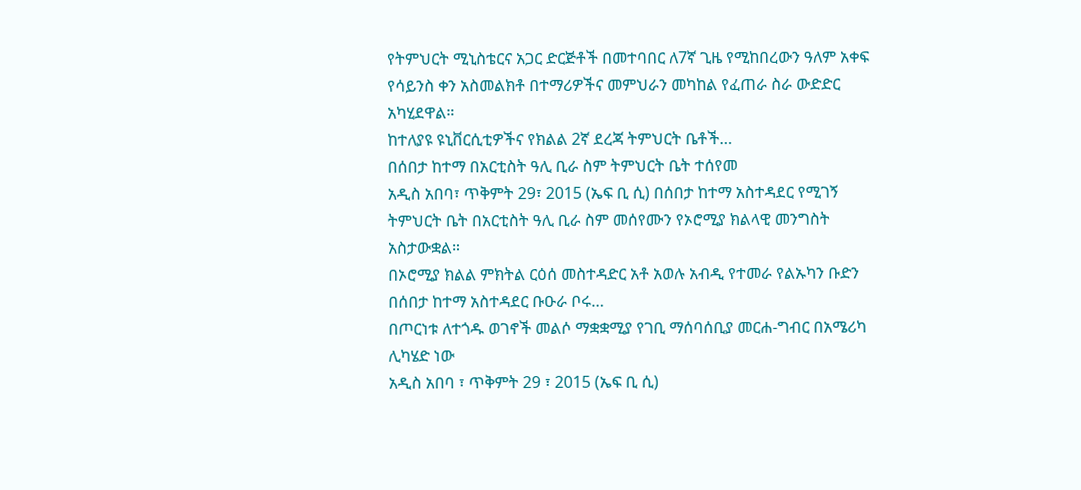የትምህርት ሚኒስቴርና አጋር ድርጅቶች በመተባበር ለ7ኛ ጊዜ የሚከበረውን ዓለም አቀፍ የሳይንስ ቀን አስመልክቶ በተማሪዎችና መምህራን መካከል የፈጠራ ስራ ውድድር አካሂደዋል።
ከተለያዩ ዩኒቨርሲቲዎችና የክልል 2ኛ ደረጃ ትምህርት ቤቶች…
በሰበታ ከተማ በአርቲስት ዓሊ ቢራ ስም ትምህርት ቤት ተሰየመ
አዲስ አበባ፣ ጥቅምት 29፣ 2015 (ኤፍ ቢ ሲ) በሰበታ ከተማ አስተዳደር የሚገኝ ትምህርት ቤት በአርቲስት ዓሊ ቢራ ስም መሰየሙን የኦሮሚያ ክልላዊ መንግስት አስታውቋል።
በኦሮሚያ ክልል ምክትል ርዕሰ መስተዳድር አቶ አወሉ አብዲ የተመራ የልኡካን ቡድን በሰበታ ከተማ አስተዳደር ቡዑራ ቦሩ…
በጦርነቱ ለተጎዱ ወገኖች መልሶ ማቋቋሚያ የገቢ ማሰባሰቢያ መርሐ-ግብር በአሜሪካ ሊካሄድ ነው
አዲስ አበባ ፣ ጥቅምት 29 ፣ 2015 (ኤፍ ቢ ሲ)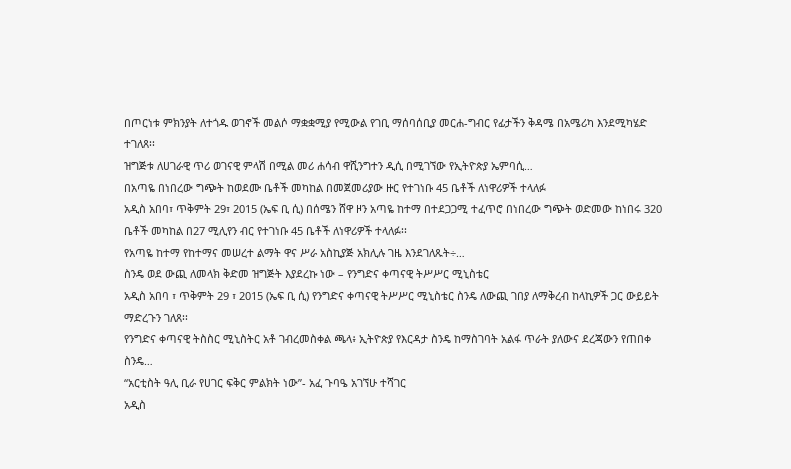በጦርነቱ ምክንያት ለተጎዱ ወገኖች መልሶ ማቋቋሚያ የሚውል የገቢ ማሰባሰቢያ መርሐ-ግብር የፊታችን ቅዳሜ በአሜሪካ እንደሚካሄድ ተገለጸ፡፡
ዝግጅቱ ለሀገራዊ ጥሪ ወገናዊ ምላሽ በሚል መሪ ሐሳብ ዋሺንግተን ዲሲ በሚገኘው የኢትዮጵያ ኤምባሲ…
በአጣዬ በነበረው ግጭት ከወደሙ ቤቶች መካከል በመጀመሪያው ዙር የተገነቡ 45 ቤቶች ለነዋሪዎች ተላለፉ
አዲስ አበባ፣ ጥቅምት 29፣ 2015 (ኤፍ ቢ ሲ) በሰሜን ሸዋ ዞን አጣዬ ከተማ በተደጋጋሚ ተፈጥሮ በነበረው ግጭት ወድመው ከነበሩ 320 ቤቶች መካከል በ27 ሚሊየን ብር የተገነቡ 45 ቤቶች ለነዋሪዎች ተላለፉ፡፡
የአጣዬ ከተማ የከተማና መሠረተ ልማት ዋና ሥራ አስኪያጅ አክሊሉ ገዜ እንደገለጹት÷…
ስንዴ ወደ ውጪ ለመላክ ቅድመ ዝግጅት እያደረኩ ነው – የንግድና ቀጣናዊ ትሥሥር ሚኒስቴር
አዲስ አበባ ፣ ጥቅምት 29 ፣ 2015 (ኤፍ ቢ ሲ) የንግድና ቀጣናዊ ትሥሥር ሚኒስቴር ስንዴ ለውጪ ገበያ ለማቅረብ ከላኪዎች ጋር ውይይት ማድረጉን ገለጸ፡፡
የንግድና ቀጣናዊ ትስስር ሚኒስትር አቶ ገብረመስቀል ጫላ፥ ኢትዮጵያ የእርዳታ ስንዴ ከማስገባት አልፋ ጥራት ያለውና ደረጃውን የጠበቀ ስንዴ…
“አርቲስት ዓሊ ቢራ የሀገር ፍቅር ምልክት ነው”- አፈ ጉባዔ አገኘሁ ተሻገር
አዲስ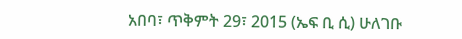አበባ፣ ጥቅምት 29፣ 2015 (ኤፍ ቢ ሲ) ሁለገቡ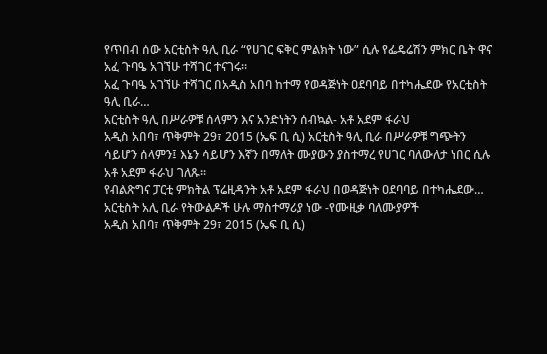የጥበብ ሰው አርቲስት ዓሊ ቢራ “የሀገር ፍቅር ምልክት ነው” ሲሉ የፌዴሬሽን ምክር ቤት ዋና አፈ ጉባዔ አገኘሁ ተሻገር ተናገሩ፡፡
አፈ ጉባዔ አገኘሁ ተሻገር በአዲስ አበባ ከተማ የወዳጅነት ዐደባባይ በተካሔደው የአርቲስት ዓሊ ቢራ…
አርቲስት ዓሊ በሥራዎቹ ሰላምን እና አንድነትን ሰብኳል- አቶ አደም ፋራህ
አዲስ አበባ፣ ጥቅምት 29፣ 2015 (ኤፍ ቢ ሲ) አርቲስት ዓሊ ቢራ በሥራዎቹ ግጭትን ሳይሆን ሰላምን፤ እኔን ሳይሆን እኛን በማለት ሙያውን ያስተማረ የሀገር ባለውለታ ነበር ሲሉ አቶ አደም ፋራህ ገለጹ፡፡
የብልጽግና ፓርቲ ምክትል ፕሬዚዳንት አቶ አደም ፋራህ በወዳጅነት ዐደባባይ በተካሔደው…
አርቲስት አሊ ቢራ የትውልዶች ሁሉ ማስተማሪያ ነው -የሙዚቃ ባለሙያዎች
አዲስ አበባ፣ ጥቅምት 29፣ 2015 (ኤፍ ቢ ሲ)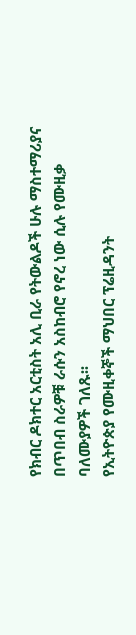የክብር ዶክተር አርቲስት አሊ ቢራ የትውልዶች ሁሉ ማስተማሪያና በጥበብ ስራዎቹ ራሱን አስከብሮ የኖረ ነው ሲሉ የሙዚቃ ባለሙያዎች ገለጹ፡፡
የኢትዮጵያ የሙዚቀኞች ማህበር ፕሬዚዳንት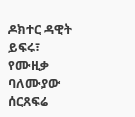ዶክተር ዳዊት ይፍሩ፣ የሙዚቃ ባለሙያው ሰርጸፍሬ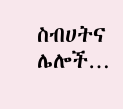ስብሀትና ሌሎች…